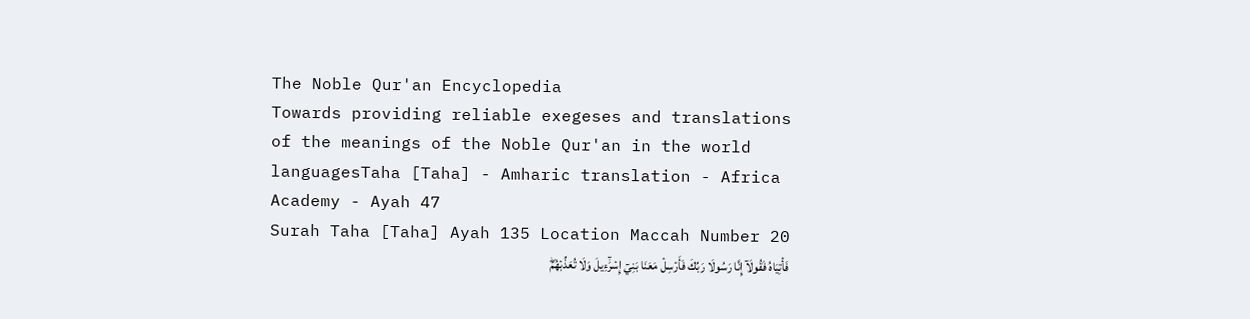The Noble Qur'an Encyclopedia
Towards providing reliable exegeses and translations of the meanings of the Noble Qur'an in the world languagesTaha [Taha] - Amharic translation - Africa Academy - Ayah 47
Surah Taha [Taha] Ayah 135 Location Maccah Number 20
فَأۡتِيَاهُ فَقُولَآ إِنَّا رَسُولَا رَبِّكَ فَأَرۡسِلۡ مَعَنَا بَنِيٓ إِسۡرَٰٓءِيلَ وَلَا تُعَذِّبۡهُمۡۖ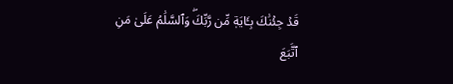قَدۡ جِئۡنَٰكَ بِـَٔايَةٖ مِّن رَّبِّكَۖ وَٱلسَّلَٰمُ عَلَىٰ مَنِ ٱتَّبَعَ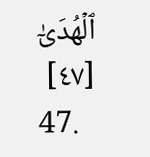ٱلۡهُدَىٰٓ [٤٧]
47.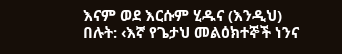እናም ወደ እርሱም ሂዱና (እንዲህ) በሉት: ‹እኛ የጌታህ መልዕክተኞች ነንና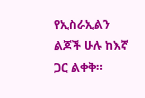የኢስራኢልን ልጆች ሁሉ ከእኛ ጋር ልቀቅ።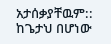አታሰቃያቸዉም:: ከጌታህ በሆነው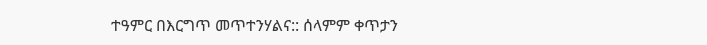ተዓምር በእርግጥ መጥተንሃልና:: ሰላምም ቀጥታን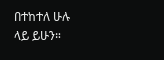በተከተለ ሁሉ ላይ ይሁን።